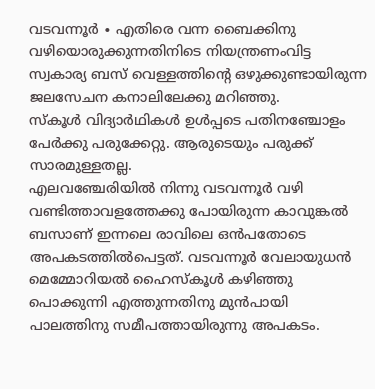വടവന്നൂർ ∙ എതിരെ വന്ന ബൈക്കിനു വഴിയൊരുക്കുന്നതിനിടെ നിയന്ത്രണംവിട്ട സ്വകാര്യ ബസ് വെള്ളത്തിന്റെ ഒഴുക്കുണ്ടായിരുന്ന ജലസേചന കനാലിലേക്കു മറിഞ്ഞു.
സ്കൂൾ വിദ്യാർഥികൾ ഉൾപ്പടെ പതിനഞ്ചോളം പേർക്കു പരുക്കേറ്റു. ആരുടെയും പരുക്ക് സാരമുള്ളതല്ല.
എലവഞ്ചേരിയിൽ നിന്നു വടവന്നൂർ വഴി വണ്ടിത്താവളത്തേക്കു പോയിരുന്ന കാവുങ്കൽ ബസാണ് ഇന്നലെ രാവിലെ ഒൻപതോടെ അപകടത്തിൽപെട്ടത്. വടവന്നൂർ വേലായുധൻ മെമ്മോറിയൽ ഹൈസ്കൂൾ കഴിഞ്ഞു പൊക്കുന്നി എത്തുന്നതിനു മുൻപായി പാലത്തിനു സമീപത്തായിരുന്നു അപകടം.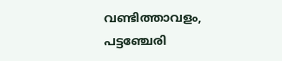വണ്ടിത്താവളം, പട്ടഞ്ചേരി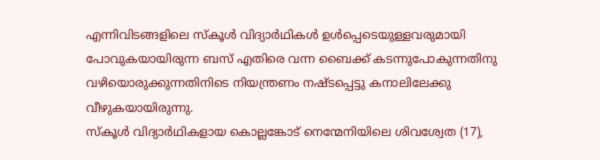എന്നിവിടങ്ങളിലെ സ്കൂൾ വിദ്യാർഥികൾ ഉൾപ്പെടെയുള്ളവരുമായി പോവുകയായിരുന്ന ബസ് എതിരെ വന്ന ബൈക്ക് കടന്നുപോകുന്നതിനു വഴിയൊരുക്കുന്നതിനിടെ നിയന്ത്രണം നഷ്ടപ്പെട്ടു കനാലിലേക്കു വീഴുകയായിരുന്നു.
സ്കൂൾ വിദ്യാർഥികളായ കൊല്ലങ്കോട് നെന്മേനിയിലെ ശിവശ്വേത (17),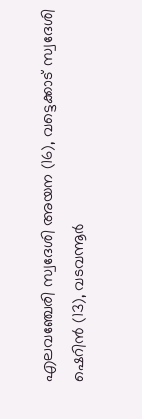എലവഞ്ചേരി സ്വദേശി അയന (16), വട്ടെക്കാട് സ്വദേശി ഷെറിൻ (13), വടവന്നൂർ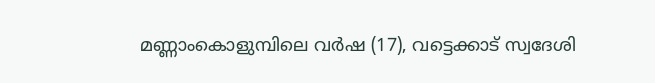മണ്ണാംകൊളുമ്പിലെ വർഷ (17), വട്ടെക്കാട് സ്വദേശി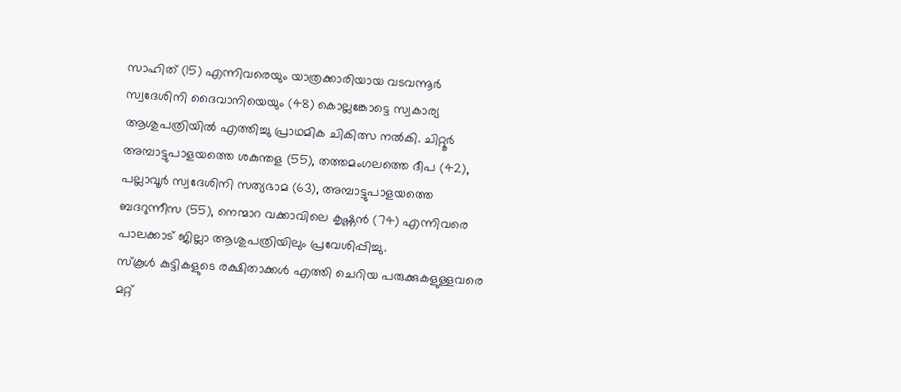സാഹിത് (15) എന്നിവരെയും യാത്രക്കാരിയായ വടവന്നൂർ സ്വദേശിനി ദൈവാനിയെയും (48) കൊല്ലങ്കോട്ടെ സ്വകാര്യ ആശുപത്രിയിൽ എത്തിച്ചു പ്രാഥമിക ചികിത്സ നൽകി. ചിറ്റൂർ അമ്പാട്ടുപാളയത്തെ ശകുന്തള (55), തത്തമംഗലത്തെ ദീപ (42), പല്ലാവൂർ സ്വദേശിനി സത്യഭാമ (63), അമ്പാട്ടുപാളയത്തെ ബദറുന്നീസ (55), നെന്മാറ വക്കാവിലെ കൃഷ്ണൻ (74) എന്നിവരെ പാലക്കാട് ജില്ലാ ആശുപത്രിയിലും പ്രവേശിപ്പിച്ചു.
സ്കൂൾ കുട്ടികളുടെ രക്ഷിതാക്കൾ എത്തി ചെറിയ പരുക്കുകളുള്ളവരെ മറ്റ്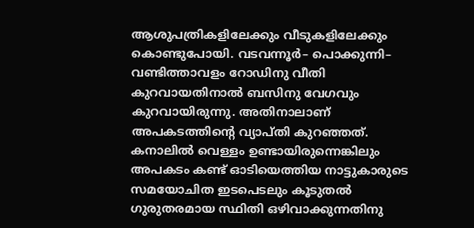ആശുപത്രികളിലേക്കും വീടുകളിലേക്കും കൊണ്ടുപോയി. വടവന്നൂർ– പൊക്കുന്നി– വണ്ടിത്താവളം റോഡിനു വീതി കുറവായതിനാൽ ബസിനു വേഗവും കുറവായിരുന്നു. അതിനാലാണ് അപകടത്തിന്റെ വ്യാപ്തി കുറഞ്ഞത്. കനാലിൽ വെള്ളം ഉണ്ടായിരുന്നെങ്കിലും അപകടം കണ്ട് ഓടിയെത്തിയ നാട്ടുകാരുടെ സമയോചിത ഇടപെടലും കൂടുതൽ ഗുരുതരമായ സ്ഥിതി ഒഴിവാക്കുന്നതിനു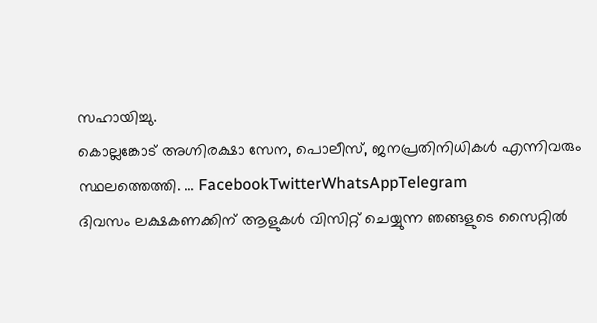സഹായിച്ചു.
കൊല്ലങ്കോട് അഗ്നിരക്ഷാ സേന, പൊലീസ്, ജനപ്രതിനിധികൾ എന്നിവരും സ്ഥലത്തെത്തി. … FacebookTwitterWhatsAppTelegram
ദിവസം ലക്ഷകണക്കിന് ആളുകൾ വിസിറ്റ് ചെയ്യുന്ന ഞങ്ങളുടെ സൈറ്റിൽ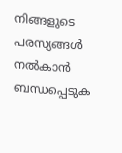നിങ്ങളുടെ പരസ്യങ്ങൾ നൽകാൻ ബന്ധപ്പെടുക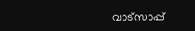വാട്സാപ്പ്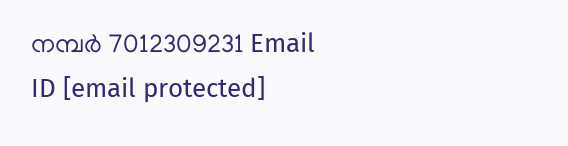നമ്പർ 7012309231 Email ID [email protected]